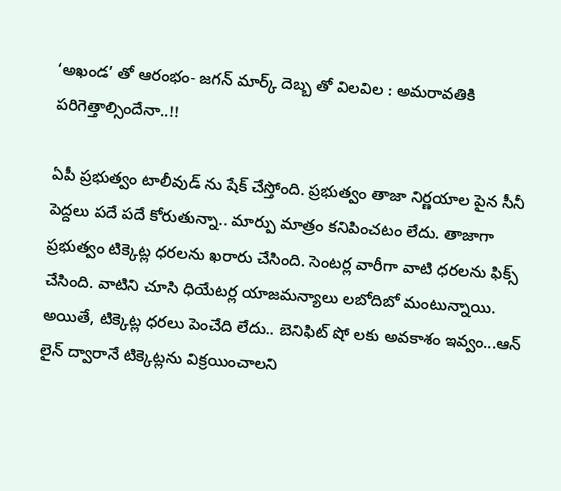‘అఖండ’ తో ఆరంభం- జగన్ మార్క్ దెబ్బ తో విలవిల : అమరావతికి పరిగెత్తాల్సిందేనా..!!

ఏపీ ప్రభుత్వం టాలీవుడ్ ను షేక్ చేస్తోంది. ప్రభుత్వం తాజా నిర్ణయాల పైన సీనీ పెద్దలు పదే పదే కోరుతున్నా.. మార్పు మాత్రం కనిపించటం లేదు. తాజాగా ప్రభుత్వం టిక్కెట్ల ధరలను ఖరారు చేసింది. సెంటర్ల వారీగా వాటి ధరలను ఫిక్స్ చేసింది. వాటిని చూసి ధియేటర్ల యాజమన్యాలు లబోదిబో మంటున్నాయి. అయితే, టిక్కెట్ల ధరలు పెంచేది లేదు.. బెనిఫిట్ షో లకు అవకాశం ఇవ్వం...ఆన్ లైన్ ద్వారానే టిక్కెట్లను విక్రయించాలని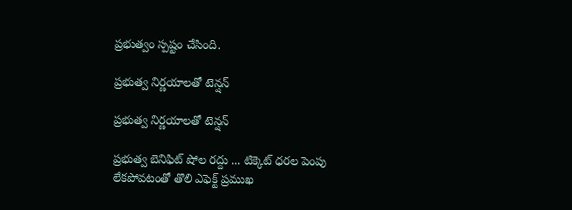ప్రభుత్వం స్పష్టం చేసింది.

ప్రభుత్వ నిర్ణయాలతో టెన్షన్

ప్రభుత్వ నిర్ణయాలతో టెన్షన్

ప్రభుత్వ బెనిఫిట్ షోల రద్దు ... టిక్కెట్ ధరల పెంపు లేకపోవటంతో తొలి ఎఫెక్ట్ ప్రముఖ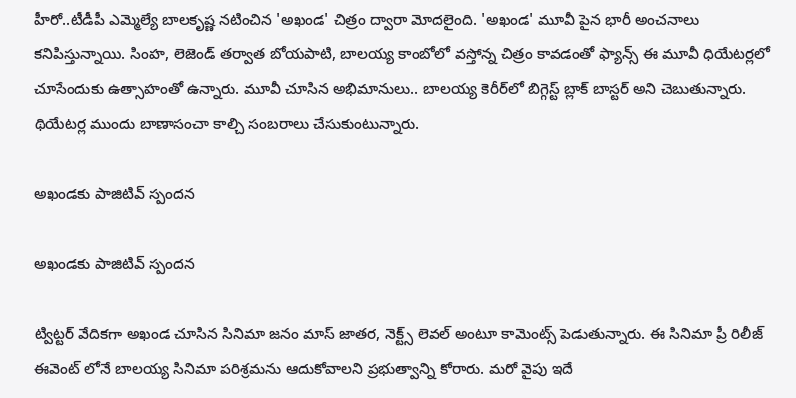హీరో..టీడీపీ ఎమ్మెల్యే బాలకృష్ణ నటించిన 'అఖండ' చిత్రం ద్వారా మోదలైంది. 'అఖండ' మూవీ పైన భారీ అంచనాలు కనిపిస్తున్నాయి. సింహ, లెజెండ్ తర్వాత బోయపాటి, బాలయ్య కాంబోలో వస్తోన్న చిత్రం కావడంతో ఫ్యాన్స్ ఈ మూవీ ధియేటర్లలో చూసేందుకు ఉత్సాహంతో ఉన్నారు. మూవీ చూసిన అభిమానులు.. బాలయ్య కెరీర్‌లో బిగ్గెస్ట్ బ్లాక్ బాస్టర్ అని చెబుతున్నారు. థియేటర్ల ముందు బాణాసంచా కాల్చి సంబరాలు చేసుకుంటున్నారు.

అఖండకు పాజిటివ్ స్పందన

అఖండకు పాజిటివ్ స్పందన

ట్విట్టర్ వేదికగా అఖండ చూసిన సినిమా జనం మాస్ జాతర, నెక్ట్స్ లెవల్ అంటూ కామెంట్స్ పెడుతున్నారు. ఈ సినిమా ప్రీ రిలీజ్ ఈవెంట్ లోనే బాలయ్య సినిమా పరిశ్రమను ఆదుకోవాలని ప్రభుత్వాన్ని కోరారు. మరో వైపు ఇదే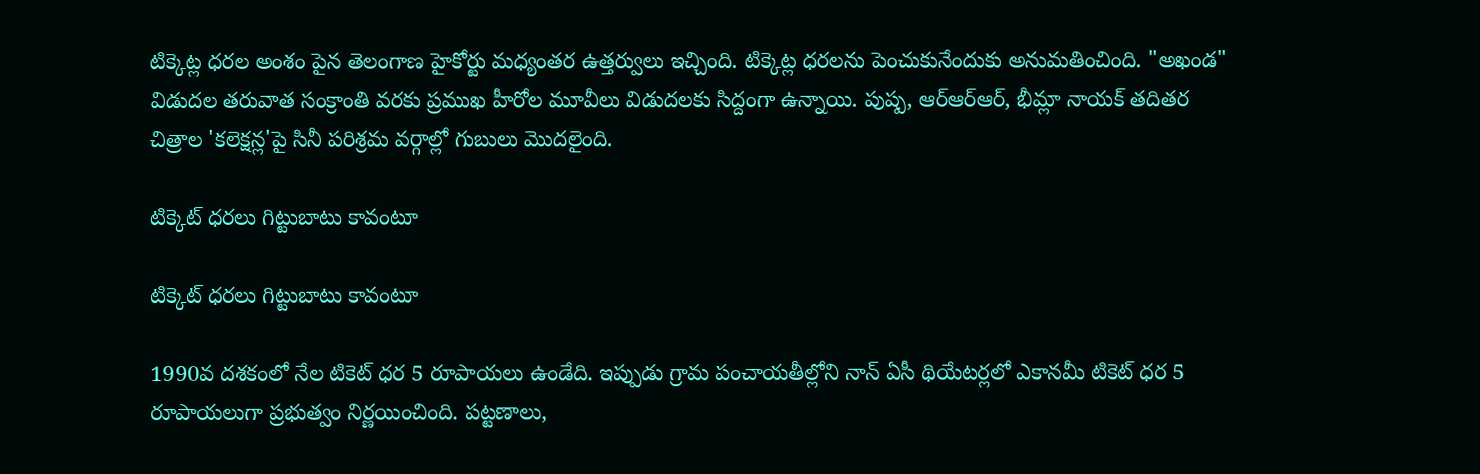టిక్కెట్ల ధరల అంశం పైన తెలంగాణ హైకోర్టు మధ్యంతర ఉత్తర్వులు ఇచ్చింది. టిక్కెట్ల ధరలను పెంచుకునేందుకు అనుమతించింది. "అఖండ" విడుదల తరువాత సంక్రాంతి వరకు ప్రముఖ హీరోల మూవీలు విడుదలకు సిద్దంగా ఉన్నాయి. పుష్ప, ఆర్ఆర్‌ఆర్‌, భీమ్లా నాయక్‌ తదితర చిత్రాల 'కలెక్షన్ల'పై సినీ పరిశ్రమ వర్గాల్లో గుబులు మొదలైంది.

టిక్కెట్ ధరలు గిట్టుబాటు కావంటూ

టిక్కెట్ ధరలు గిట్టుబాటు కావంటూ

1990వ దశకంలో నేల టికెట్‌ ధర 5 రూపాయలు ఉండేది. ఇప్పుడు గ్రామ పంచాయతీల్లోని నాన్‌ ఏసీ థియేటర్లలో ఎకానమీ టికెట్‌ ధర 5 రూపాయలుగా ప్రభుత్వం నిర్ణయించింది. పట్టణాలు,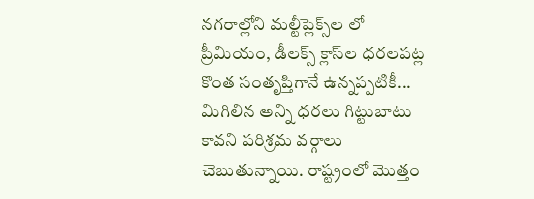నగరాల్లోని మల్టీప్లెక్స్‌ల లో ప్రీమియం, డీలక్స్‌ క్లాస్‌ల ధరలపట్ల కొంత సంతృప్తిగానే ఉన్నప్పటికీ... మిగిలిన అన్ని ధరలు గిట్టుబాటు కావని పరిశ్రమ వర్గాలు చెబుతున్నాయి. రాష్ట్రంలో మొత్తం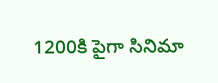1200కి పైగా సినిమా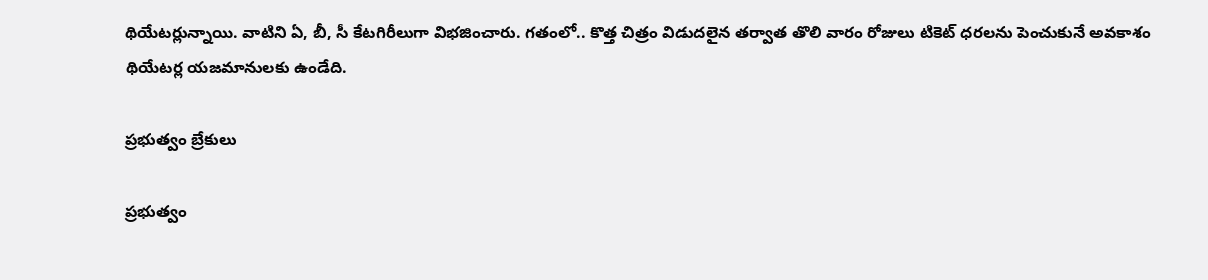థియేటర్లున్నాయి. వాటిని ఏ, బీ, సీ కేటగిరీలుగా విభజించారు. గతంలో.. కొత్త చిత్రం విడుదలైన తర్వాత తొలి వారం రోజులు టికెట్‌ ధరలను పెంచుకునే అవకాశం థియేటర్ల యజమానులకు ఉండేది.

ప్రభుత్వం బ్రేకులు

ప్రభుత్వం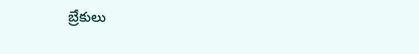బ్రేకులు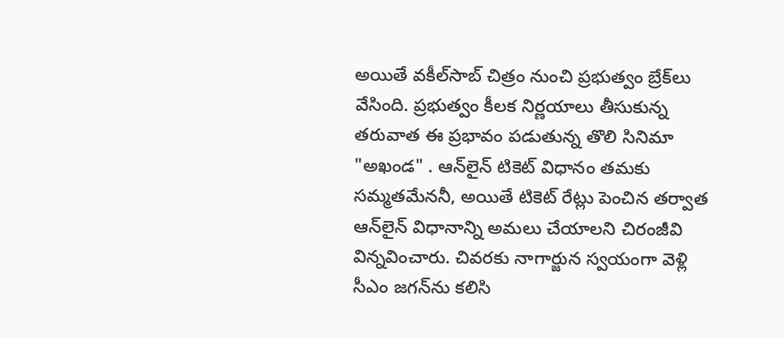అయితే వకీల్‌సాబ్‌ చిత్రం నుంచి ప్రభుత్వం బ్రేక్‌లు వేసింది. ప్రభుత్వం కీలక నిర్ణయాలు తీసుకున్న తరువాత ఈ ప్రభావం పడుతున్న తొలి సినిమా "అఖండ" . ఆన్‌లైన్‌ టికెట్‌ విధానం తమకు సమ్మతమేననీ, అయితే టికెట్‌ రేట్లు పెంచిన తర్వాత ఆన్‌లైన్‌ విధానాన్ని అమలు చేయాలని చిరంజీవి విన్నవించారు. చివరకు నాగార్జున స్వయంగా వెళ్లి సీఎం జగన్‌ను కలిసి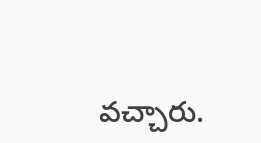వచ్చారు.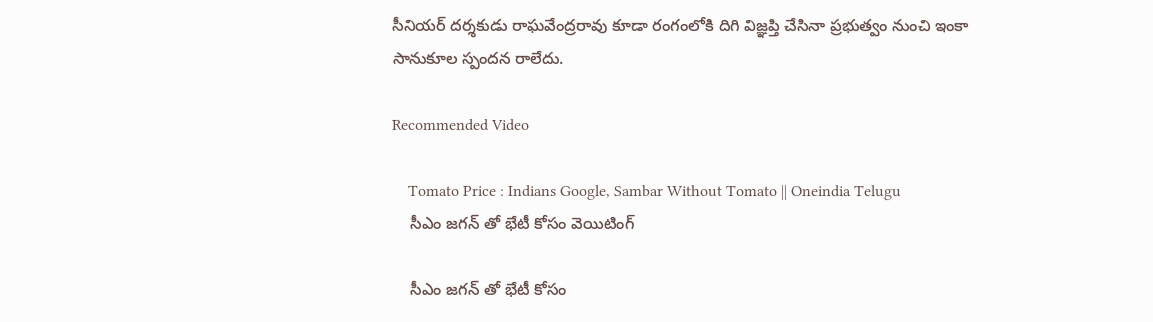సీనియర్‌ దర్శకుడు రాఘవేంద్రరావు కూడా రంగంలోకి దిగి విజ్ఞప్తి చేసినా ప్రభుత్వం నుంచి ఇంకా సానుకూల స్పందన రాలేదు.

Recommended Video

    Tomato Price : Indians Google, Sambar Without Tomato || Oneindia Telugu
    సీఎం జగన్ తో భేటీ కోసం వెయిటింగ్

    సీఎం జగన్ తో భేటీ కోసం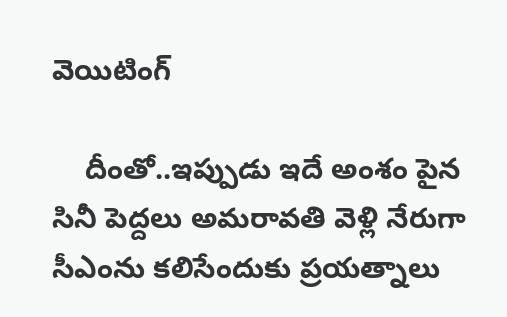వెయిటింగ్

    దీంతో..ఇప్పుడు ఇదే అంశం పైన సినీ పెద్దలు అమరావతి వెళ్లి నేరుగా సీఎంను కలిసేందుకు ప్రయత్నాలు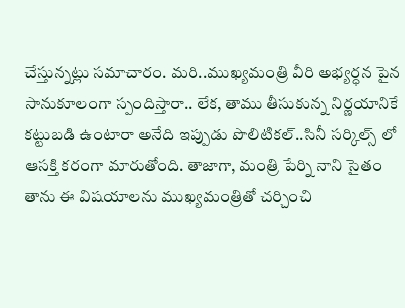చేస్తున్నట్లు సమాచారం. మరి..ముఖ్యమంత్రి వీరి అభ్యర్ధన పైన సానుకూలంగా స్పందిస్తారా.. లేక, తాము తీసుకున్న నిర్ణయానికే కట్టుబడి ఉంటారా అనేది ఇప్పుడు పొలిటికల్..సినీ సర్కిల్స్ లో ఆసక్తి కరంగా మారుతోంది. తాజాగా, మంత్రి పేర్ని నాని సైతం తాను ఈ విషయాలను ముఖ్యమంత్రితో చర్చించి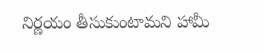నిర్ణయం తీసుకుంటామని హామీ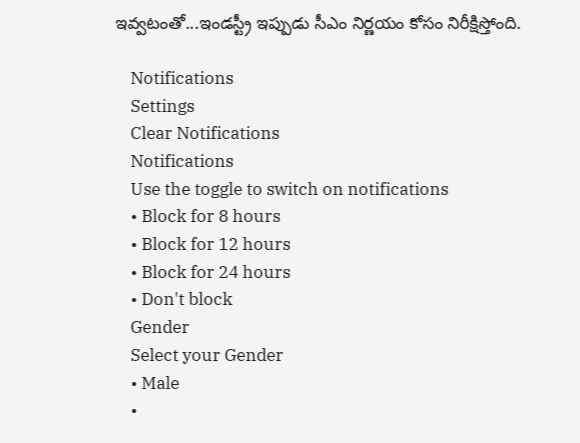ఇవ్వటంతో...ఇండస్ట్రీ ఇప్పుడు సీఎం నిర్ణయం కోసం నిరీక్షిస్తోంది.

    Notifications
    Settings
    Clear Notifications
    Notifications
    Use the toggle to switch on notifications
    • Block for 8 hours
    • Block for 12 hours
    • Block for 24 hours
    • Don't block
    Gender
    Select your Gender
    • Male
    •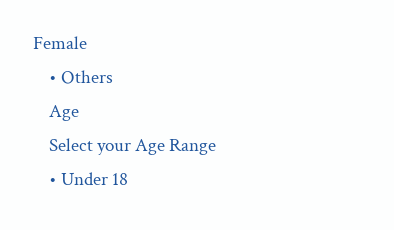Female
    • Others
    Age
    Select your Age Range
    • Under 18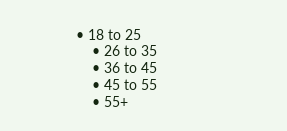• 18 to 25
    • 26 to 35
    • 36 to 45
    • 45 to 55
    • 55+